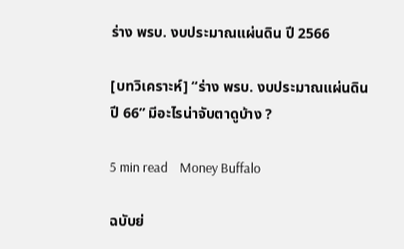ร่าง พรบ. งบประมาณแผ่นดิน ปี 2566

[บทวิเคราะห์] “ร่าง พรบ. งบประมาณแผ่นดินปี 66” มีอะไรน่าจับตาดูบ้าง ?

5 min read    Money Buffalo

ฉบับย่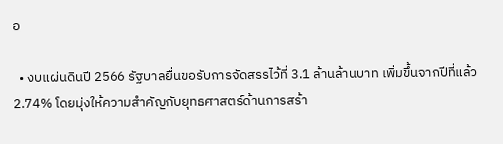อ

  • งบแผ่นดินปี 2566 รัฐบาลยื่นขอรับการจัดสรรไว้ที่ 3.1 ล้านล้านบาท เพิ่มขึ้นจากปีที่แล้ว 2.74% โดยมุ่งให้ความสำคัญกับยุทธศาสตร์ด้านการสร้า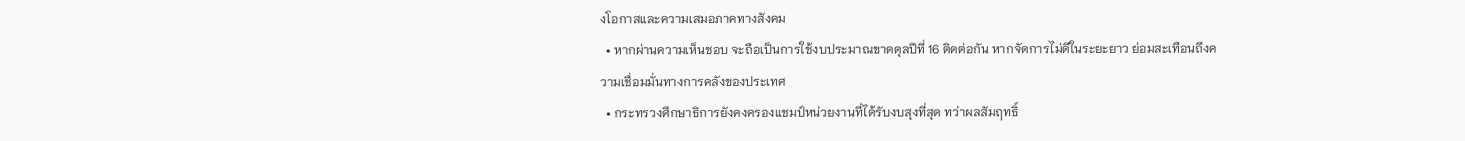งโอกาสและความเสมอภาคทางสังคม
  • หากผ่านความเห็นชอบ จะถือเป็นการใช้งบประมาณขาดดุลปีที่ 16 ติดต่อกัน หากจัดการไม่ดีในระยะยาว ย่อมสะเทือนถึงความเชื่อมมั่นทางการคลังของประเทศ
  • กระทรวงศึกษาธิการยังคงครองแชมป์หน่วยงานที่ได้รับงบสุงที่สุด ทว่าผลสัมฤทธิ์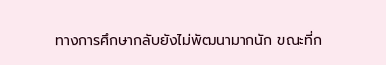ทางการศึกษากลับยังไม่พัฒนามากนัก ขณะที่ก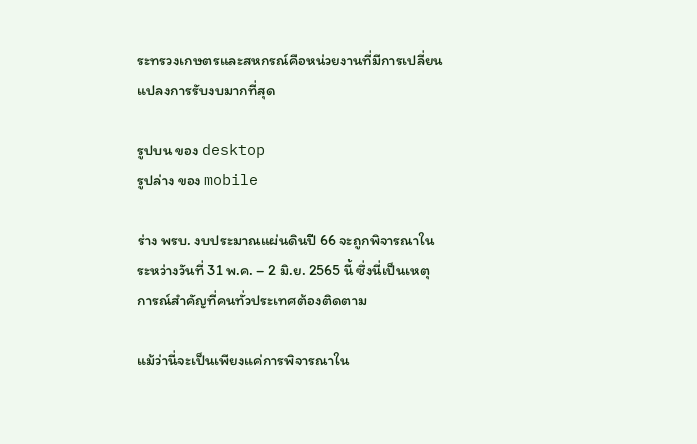ระทรวงเกษตรและสหกรณ์คือหน่วยงานที่มีการเปลี่ยนแปลงการรับงบมากที่สุด

รูปบน ของ desktop
รูปล่าง ของ mobile

ร่าง พรบ. งบประมาณแผ่นดินปี 66 จะถูกพิจารณาในระหว่างวันที่ 31 พ.ค. – 2 มิ.ย. 2565 นี้ ซึ่งนี่เป็นเหตุการณ์สำคัญที่คนทั่วประเทศต้องติดตาม

แม้ว่านี่จะเป็นเพียงแค่การพิจารณาใน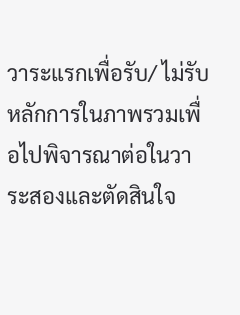วาระแรกเพื่อรับ/ ไม่รับหลักการในภาพรวมเพื่อไปพิจารณาต่อในวาระสองและตัดสินใจ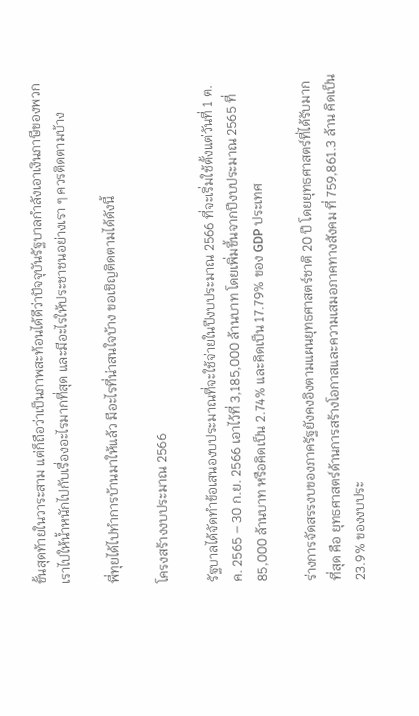ขั้นสุดท้ายในวาระสาม แต่ก็ถือว่าเป็นภาพสะท้อนได้ดีว่าปัจจุบันรัฐบาลกำลังเอาเงินภาษีของพวกเราไปให้น้ำหนักไปกับเรื่องอะไรมากที่สุด และมีอะไรให้ประชาชนอย่างเรา ๆ ควรติดตามบ้าง

พี่ทุยได้ไปทำการบ้านมาให้แล้ว มีอะไรที่น่าสนใจบ้าง ขอเชิญติดตามได้ดังนี้

โครงสร้างงบประมาณ 2566

รัฐบาลได้จัดทำข้อเสนองบประมาณที่จะใช้จ่ายในปีงบประมาณ 2566 ที่จะเริ่มใช้ตั้งแต่วันที่ 1 ต.ค. 2565 – 30 ก.ย. 2566 เอาไว้ที่ 3,185,000 ล้านบาท โดยเพิ่มขึ้นจากปีงบประมาณ 2565 ที่ 85,000 ล้านบาท หรือคิดเป็น 2.74% และคิดเป็น 17.79% ของ GDP ประเทศ

ร่างการจัดสรรงบของภาครัฐยังคงอิงตามแผนยุทธศาสตร์ชาติ 20 ปี โดยยุทธศาสตร์ที่ได้รับมากที่สุด คือ ยุทธศาสตร์ด้านการสร้างโอกาสและความเสมอภาคทางสังคม ที่ 759,861.3 ล้าน คิดเป็น 23.9% ของงบประ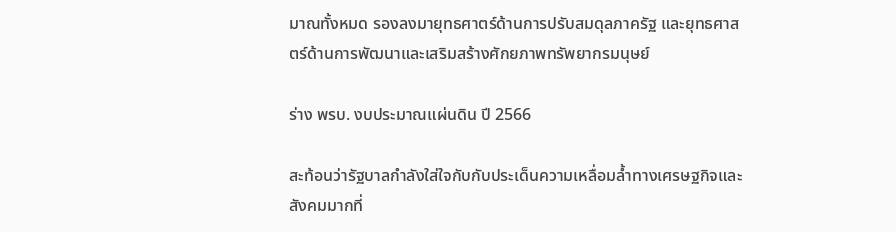มาณทั้งหมด รองลงมายุทธศาตร์ด้านการปรับสมดุลภาครัฐ และยุทธศาสตร์ด้านการพัฒนาและเสริมสร้างศักยภาพทรัพยากรมนุษย์

ร่าง พรบ. งบประมาณแผ่นดิน ปี 2566

สะท้อนว่ารัฐบาลกำลังใส่ใจกับกับประเด็นความเหลื่อมล้ำทางเศรษฐกิจและสังคมมากที่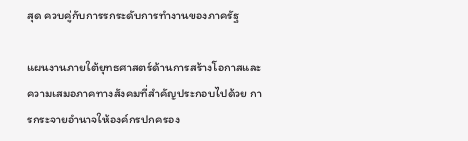สุด ควบคู่กับการรกระดับการทำงานของภาครัฐ

แผนงานภายใต้ยุทธศาสตร์ด้านการสร้างโอกาสและความเสมอภาคทางสังคมที่สำคัญประกอบไปด้วย การกระจายอำนาจให้องค์กรปกครอง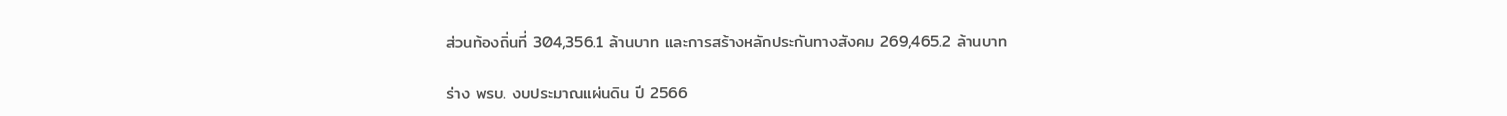ส่วนท้องถิ่นที่ 304,356.1 ล้านบาท และการสร้างหลักประกันทางสังคม 269,465.2 ล้านบาท

ร่าง พรบ. งบประมาณแผ่นดิน ปี 2566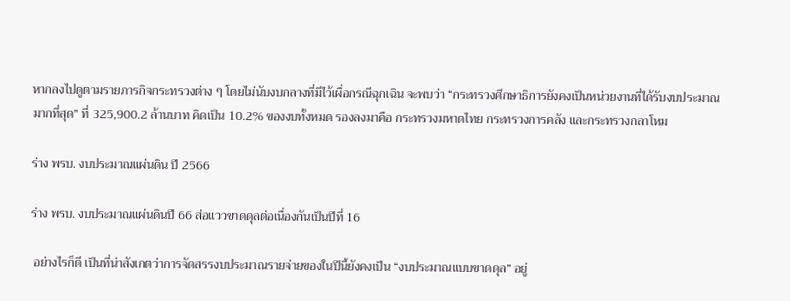หากลงไปดูตามรายภารกิจกระทรวงต่าง ๆ โดยไม่นับงบกลางที่มีไว้เผื่อกรณีฉุกเฉิน จะพบว่า “กระทรวงศึกษาธิการยังคงเป็นหน่วยงานที่ได้รับงบประมาณมากที่สุด” ที่ 325,900.2 ล้านบาท คิดเป็น 10.2% ของงบทั้งหมด รองลงมาคือ กระทรวงมหาดไทย กระทรวงการคลัง และกระทรวงกลาโหม

ร่าง พรบ. งบประมาณแผ่นดิน ปี 2566

ร่าง พรบ. งบประมาณแผ่นดินปี 66 ส่อแววขาดดุลต่อเนื่องกันเป็นปีที่ 16

 อย่างไรก็ดี เป็นที่น่าสังเกตว่าการจัดสรรงบประมาณรายจ่ายของในปีนี้ยังคงเป็น “งบประมาณแบบขาดดุล” อยู่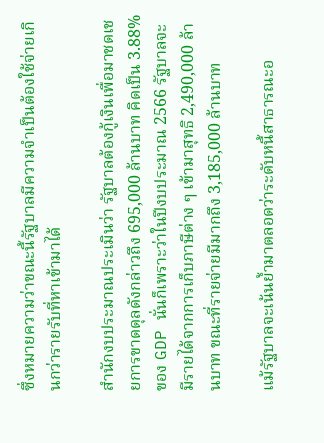ซึ่งหมายความว่าขณะนี้รัฐบาลมีความจำเป็นต้องใช้จ่ายเกินกว่ารายรับที่หาเข้ามาได้

สำนักงบประมาณประเมินว่า รัฐบาลต้องกู้เงินเพื่อมาชดเชยการขาดดุลดังกล่าวถึง 695,000 ล้านบาท คิดเป็น 3.88% ของ GDP นั่นก็เพราะว่าในปีงบประมาณ 2566 รัฐบาลจะมีรายได้จากการเก็บภาษีต่าง ๆ เข้ามาสุทธิ 2,490,000 ล้านบาท ขณะที่รายจ่ายมีมากถึง 3,185,000 ล้านบาท

แม้รัฐบาลจะเน้นย้ำมาตลอดว่าระดับหนี้สาธารณะอ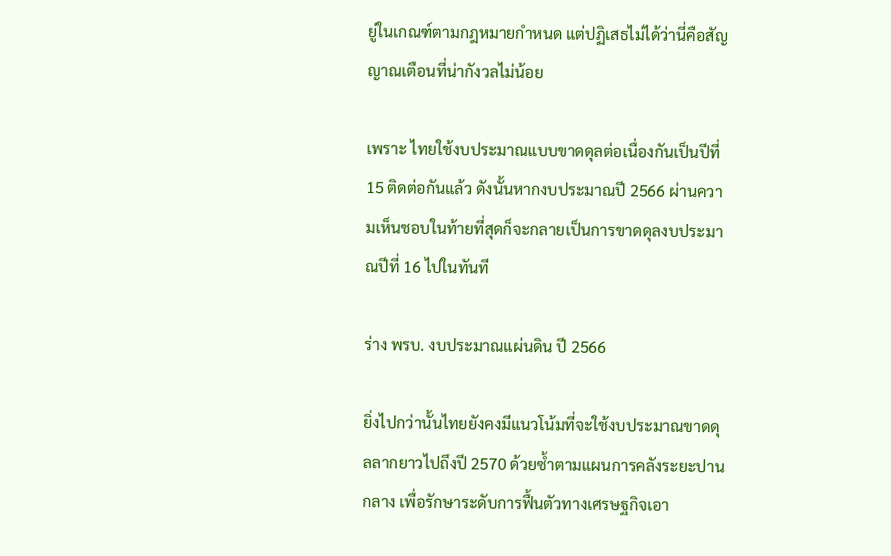ยู่ในเกณฑ์ตามกฎหมายกำหนด แต่ปฏิเสธไม่ได้ว่านี่คือสัญญาณเตือนที่น่ากังวลไม่น้อย

เพราะ ไทยใช้งบประมาณแบบขาดดุลต่อเนื่องกันเป็นปีที่ 15 ติดต่อกันแล้ว ดังนั้นหากงบประมาณปี 2566 ผ่านความเห็นชอบในท้ายที่สุดก็จะกลายเป็นการขาดดุลงบประมาณปีที่ 16 ไปในทันที

ร่าง พรบ. งบประมาณแผ่นดิน ปี 2566

ยิ่งไปกว่านั้นไทยยังคงมีแนวโน้มที่จะใช้งบประมาณขาดดุลลากยาวไปถึงปี 2570 ด้วยซ้ำตามแผนการคลังระยะปานกลาง เพื่อรักษาระดับการฟื้นตัวทางเศรษฐกิจเอา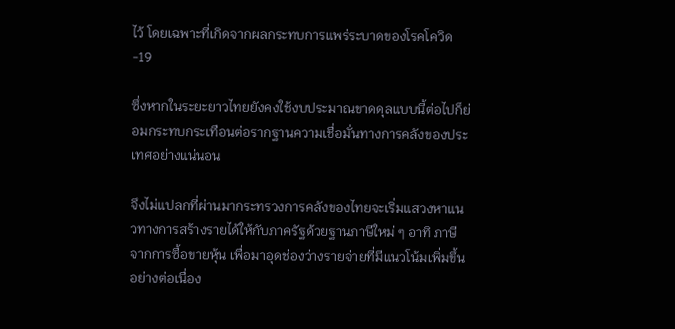ไว้ โดยเฉพาะที่เกิดจากผลกระทบการแพร่ระบาดของโรคโควิด-19

ซึ่งหากในระยะยาวไทยยังคงใช้งบประมาณขาดดุลแบบนี้ต่อไปก็ย่อมกระทบกระเทือนต่อรากฐานความเชื่อมั่นทางการคลังของประเทศอย่างแน่นอน

จึงไม่แปลกที่ผ่านมากระทรวงการคลังของไทยจะเริ่มแสวงหาแนวทางการสร้างรายได้ให้กับภาครัฐด้วยฐานภาษีใหม่ ๆ อาทิ ภาษีจากการซื้อขายหุ้น เพื่อมาอุดช่องว่างรายจ่ายที่มีแนวโน้มเพิ่มขึ้นอย่างต่อเนื่อง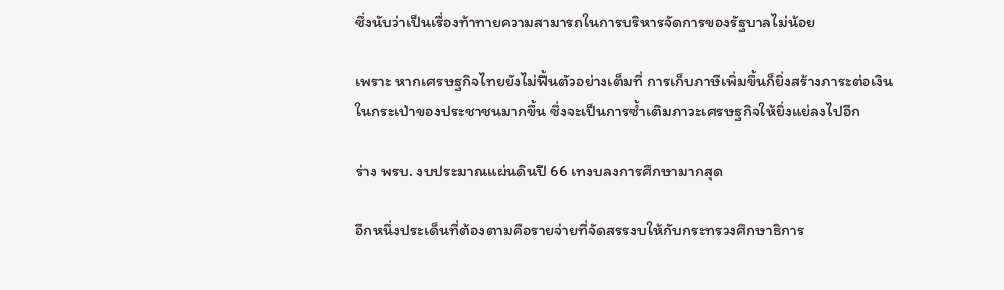ซึ่งนับว่าเป็นเรื่องท้าทายความสามารถในการบริหารจัดการของรัฐบาลไม่น้อย

เพราะ หากเศรษฐกิจไทยยังไม่ฟื้นตัวอย่างเต็มที่ การเก็บภาษีเพิ่มขึ้นก็ยิ่งสร้างภาระต่อเงินในกระเป่าของประชาชนมากขึ้น ซึ่งจะเป็นการซ้ำเติมภาวะเศรษฐกิจให้ยิ่งแย่ลงไปอีก

ร่าง พรบ. งบประมาณแผ่นดินปี 66 เทงบลงการศึกษามากสุด

อีกหนึ่งประเด็นที่ต้องตามคือรายจ่ายที่จัดสรรงบให้กับกระทรวงศึกษาธิการ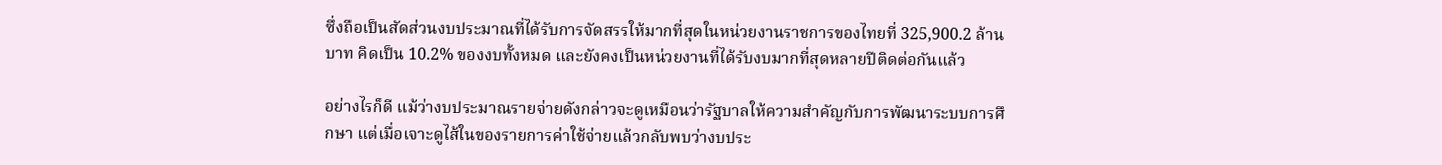ซึ่งถือเป็นสัดส่วนงบประมาณที่ได้รับการจัดสรรให้มากที่สุดในหน่วยงานราชการของไทยที่ 325,900.2 ล้านบาท คิดเป็น 10.2% ของงบทั้งหมด และยังคงเป็นหน่วยงานที่ได้รับงบมากที่สุดหลายปีติดต่อกันแล้ว

อย่างไรก็ดี แม้ว่างบประมาณรายจ่ายดังกล่าวจะดูเหมือนว่ารัฐบาลให้ความสำคัญกับการพัฒนาระบบการศึกษา แต่เมื่อเจาะดูไส้ในของรายการค่าใช้จ่ายแล้วกลับพบว่างบประ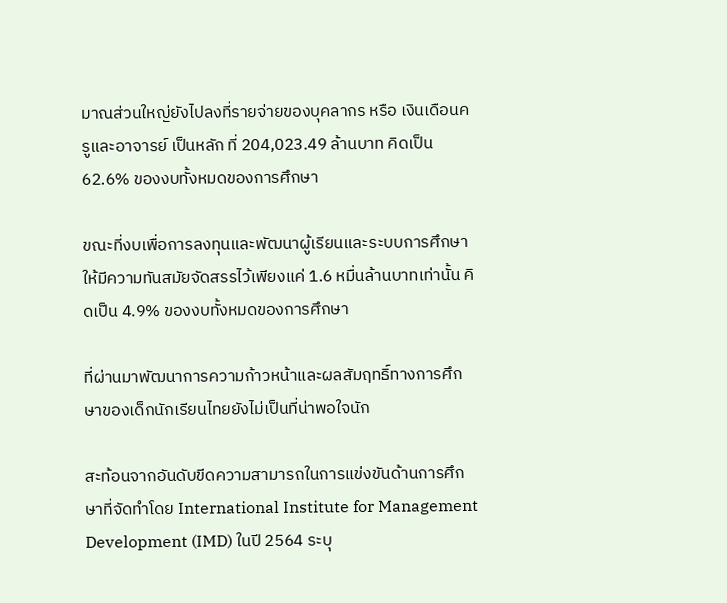มาณส่วนใหญ่ยังไปลงที่รายจ่ายของบุคลากร หรือ เงินเดือนครูและอาจารย์ เป็นหลัก ที่ 204,023.49 ล้านบาท คิดเป็น 62.6% ของงบทั้งหมดของการศึกษา

ขณะที่งบเพื่อการลงทุนและพัฒนาผู้เรียนและระบบการศึกษาให้มีความทันสมัยจัดสรรไว้เพียงแค่ 1.6 หมื่นล้านบาทเท่านั้น คิดเป็น 4.9% ของงบทั้งหมดของการศึกษา

ที่ผ่านมาพัฒนาการความก้าวหน้าและผลสัมฤทธิ์ทางการศึกษาของเด็กนักเรียนไทยยังไม่เป็นที่น่าพอใจนัก

สะท้อนจากอันดับขีดความสามารถในการแข่งขันด้านการศึกษาที่จัดทำโดย International Institute for Management Development (IMD) ในปี 2564 ระบุ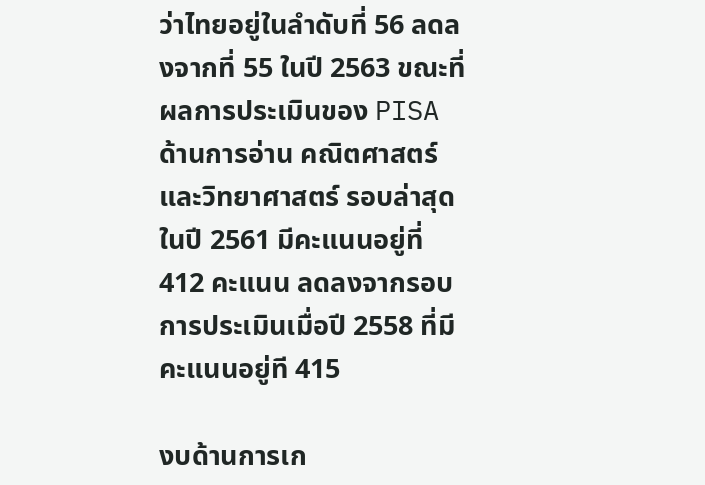ว่าไทยอยู่ในลำดับที่ 56 ลดลงจากที่ 55 ในปี 2563 ขณะที่ผลการประเมินของ PISA ด้านการอ่าน คณิตศาสตร์ และวิทยาศาสตร์ รอบล่าสุด ในปี 2561 มีคะแนนอยู่ที่ 412 คะแนน ลดลงจากรอบการประเมินเมื่อปี 2558 ที่มีคะแนนอยู่ที 415

งบด้านการเก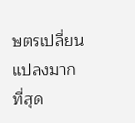ษตรเปลี่ยนแปลงมากที่สุด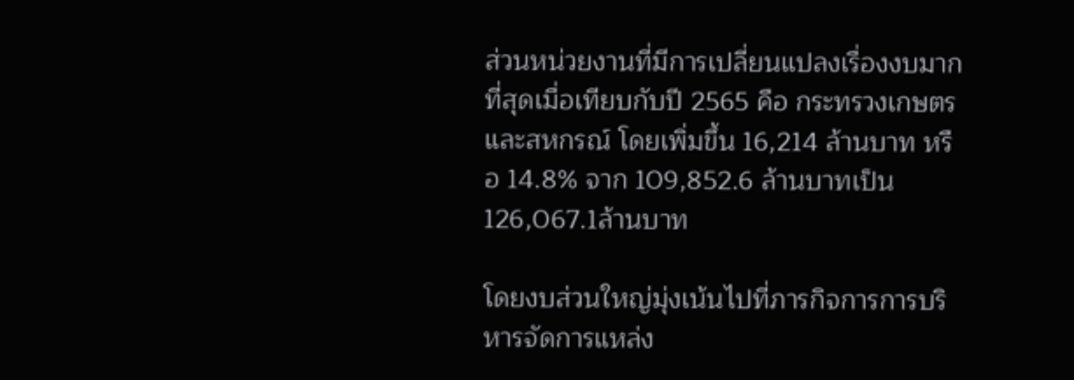ส่วนหน่วยงานที่มีการเปลี่ยนแปลงเรื่องงบมากที่สุดเมื่อเทียบกับปี 2565 คือ กระทรวงเกษตรและสหกรณ์ โดยเพิ่มขึ้น 16,214 ล้านบาท หรือ 14.8% จาก 109,852.6 ล้านบาทเป็น 126,067.1ล้านบาท

โดยงบส่วนใหญ่มุ่งเน้นไปที่ภารกิจการการบริหารจัดการแหล่ง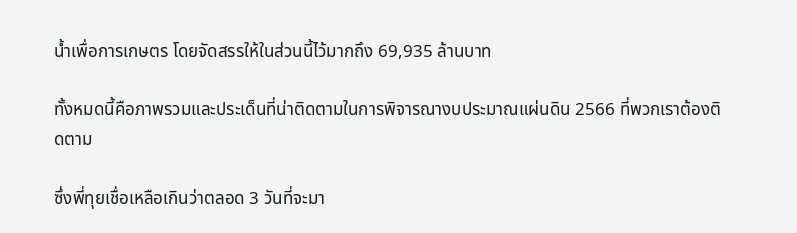น้ำเพื่อการเกษตร โดยจัดสรรให้ในส่วนนี้ไว้มากถึง 69,935 ล้านบาท

ทั้งหมดนี้คือภาพรวมและประเด็นที่น่าติดตามในการพิจารณางบประมาณแผ่นดิน 2566 ที่พวกเราต้องติดตาม

ซึ่งพี่ทุยเชื่อเหลือเกินว่าตลอด 3 วันที่จะมา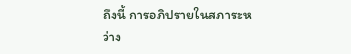ถึงนี้ การอภิปรายในสภาระหว่าง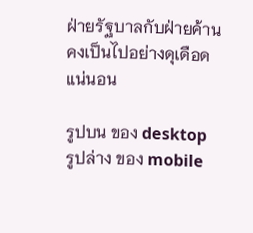ฝ่ายรัฐบาลกับฝ่ายค้านคงเป็นไปอย่างดุเดือดแน่นอน

รูปบน ของ desktop
รูปล่าง ของ mobile